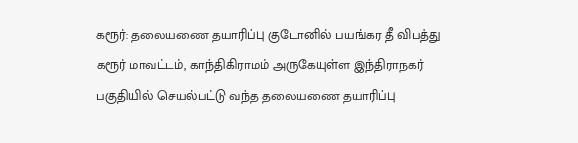கரூர்: தலையணை தயாரிப்பு குடோனில் பயங்கர தீ விபத்து
கரூர் மாவட்டம், காந்திகிராமம் அருகேயுள்ள இந்திராநகர் பகுதியில் செயல்பட்டு வந்த தலையணை தயாரிப்பு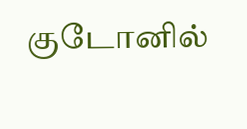குடோனில்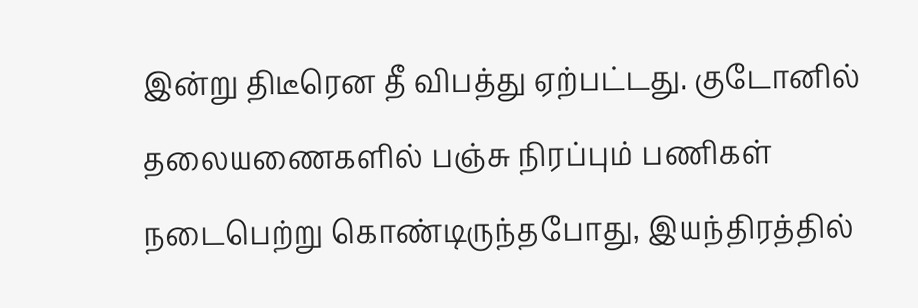இன்று திடீரென தீ விபத்து ஏற்பட்டது. குடோனில் தலையணைகளில் பஞ்சு நிரப்பும் பணிகள் நடைபெற்று கொண்டிருந்தபோது, இயந்திரத்தில்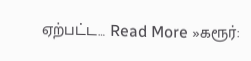ஏற்பட்ட… Read More »கரூர்: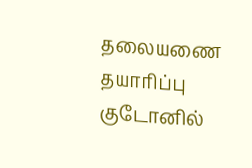தலையணை தயாரிப்பு குடோனில்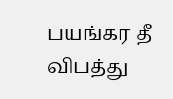பயங்கர தீ விபத்து